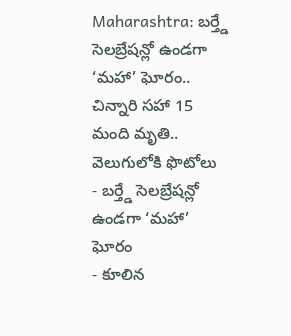Maharashtra: బర్త్డే సెలబ్రేషన్లో ఉండగా ‘మహా’ ఘోరం.. చిన్నారి సహా 15 మంది మృతి.. వెలుగులోకి ఫొటోలు
- బర్త్డే సెలబ్రేషన్లో ఉండగా ‘మహా’ ఘోరం
- కూలిన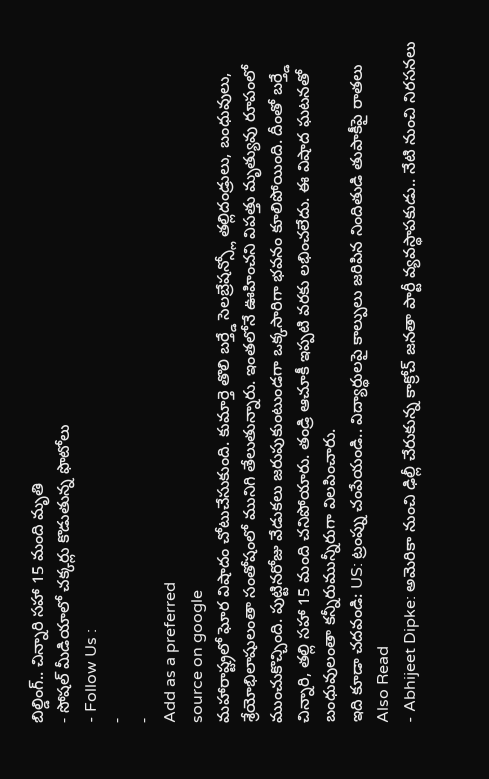బిల్డింగ్.. చిన్నారి సహా 15 మంది మృతి
- సోషల్ మీడియాలో చక్కర్లు కొడుతున్న ఫొటోలు
- Follow Us :
-
-
Add as a preferred
source on google
మహారాష్ట్రలో ఘోర విషాదం చోటుచేసుకుంది. కుమార్తె తొలి బర్త్డే సెలబ్రేషన్స్లో తల్లిదండ్రులు, బంధువులు, శ్రేయోభిలాషులంతా సంతోషంలో మునిగి తేలుతున్నారు. ఇంతలోనే ఊహించని విపత్తు మృత్యువు రూపంలో ముంచుకొచ్చింది. పుట్టినరోజు వేడుకలు జరుపుకుంటుండగా ఒక్కసారిగా భవనం కూలిపోయింది. దీంతో బర్త్డే చిన్నారి, తల్లి సహా 15 మంది చనిపోయారు. తండ్రి ఆచూకీ ఇప్పటి వరకు లభించలేదు. ఈ విషాద ఘటనతో బంధువులంతా కన్నీరుమున్నీరుగా విలపించారు.
ఇది కూడా చదవండి: US: ట్రంప్ను చంపేయండి.. విద్యార్థులపై కాల్పులు జరిపిన నిందితుడి తుపాకీపై రాతలు
Also Read
- Abhijeet Dipke: అమెరికా నుంచి ఢిల్లీ చేరుకున్న కాక్రోచ్ జనతా పార్టీ వ్యవస్థాపకుడు.. నేటి నుంచి నిరసనలు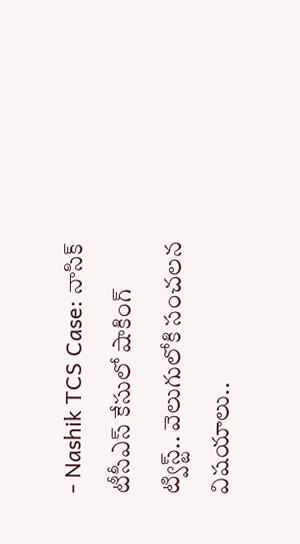- Nashik TCS Case: నాసిక్ టీసీఎస్ కేసులో షాకింగ్ ట్విస్ట్.. వెలుగులోకి సంచలన విషయాలు..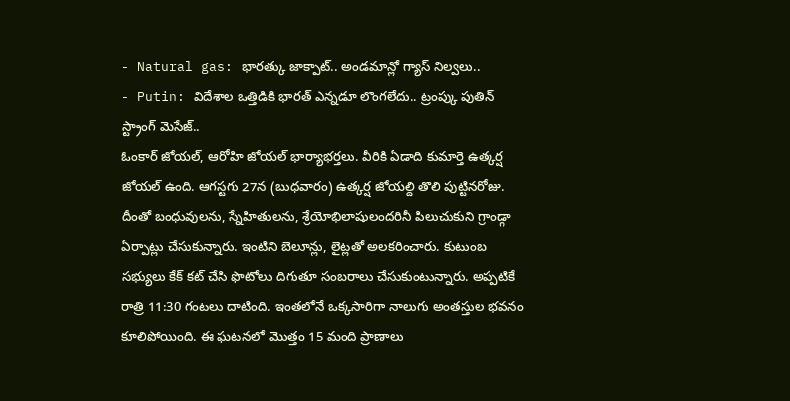- Natural gas: భారత్కు జాక్పాట్.. అండమాన్లో గ్యాస్ నిల్వలు..
- Putin: విదేశాల ఒత్తిడికి భారత్ ఎన్నడూ లొంగలేదు.. ట్రంప్కు పుతిన్ స్ట్రాంగ్ మెసేజ్..
ఓంకార్ జోయల్, ఆరోహి జోయల్ భార్యాభర్తలు. వీరికి ఏడాది కుమార్తె ఉత్కర్ష జోయల్ ఉంది. ఆగస్టగు 27న (బుధవారం) ఉత్కర్ష జోయల్ది తొలి పుట్టినరోజు. దీంతో బంధువులను, స్నేహితులను, శ్రేయోభిలాషులందరినీ పిలుచుకుని గ్రాండ్గా ఏర్పాట్లు చేసుకున్నారు. ఇంటిని బెలూన్లు, లైట్లతో అలకరించారు. కుటుంబ సభ్యులు కేక్ కట్ చేసి ఫొటోలు దిగుతూ సంబరాలు చేసుకుంటున్నారు. అప్పటికే రాత్రి 11:30 గంటలు దాటింది. ఇంతలోనే ఒక్కసారిగా నాలుగు అంతస్తుల భవనం కూలిపోయింది. ఈ ఘటనలో మొత్తం 15 మంది ప్రాణాలు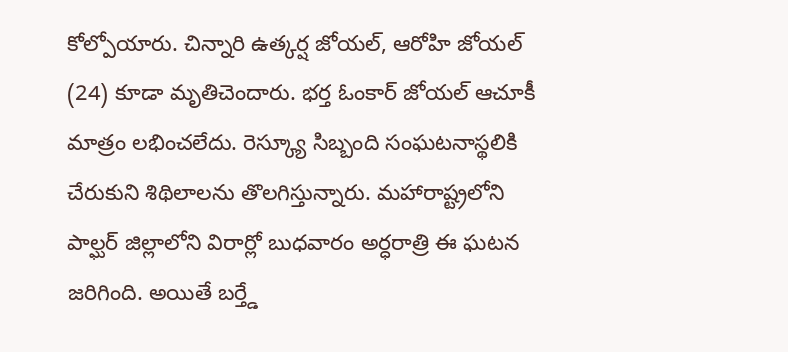కోల్పోయారు. చిన్నారి ఉత్కర్ష జోయల్, ఆరోహి జోయల్ (24) కూడా మృతిచెందారు. భర్త ఓంకార్ జోయల్ ఆచూకీ మాత్రం లభించలేదు. రెస్క్యూ సిబ్బంది సంఘటనాస్థలికి చేరుకుని శిథిలాలను తొలగిస్తున్నారు. మహారాష్ట్రలోని పాల్ఘర్ జిల్లాలోని విరార్లో బుధవారం అర్ధరాత్రి ఈ ఘటన జరిగింది. అయితే బర్త్డే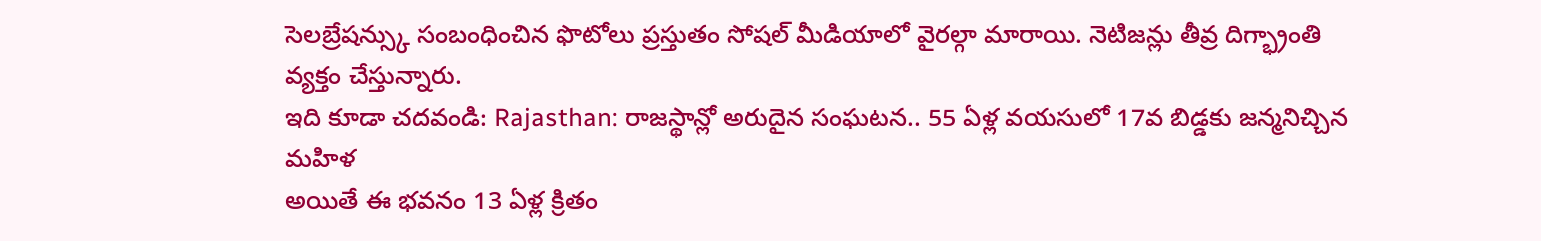సెలబ్రేషన్స్కు సంబంధించిన ఫొటోలు ప్రస్తుతం సోషల్ మీడియాలో వైరల్గా మారాయి. నెటిజన్లు తీవ్ర దిగ్భ్రాంతి వ్యక్తం చేస్తున్నారు.
ఇది కూడా చదవండి: Rajasthan: రాజస్థాన్లో అరుదైన సంఘటన.. 55 ఏళ్ల వయసులో 17వ బిడ్డకు జన్మనిచ్చిన మహిళ
అయితే ఈ భవనం 13 ఏళ్ల క్రితం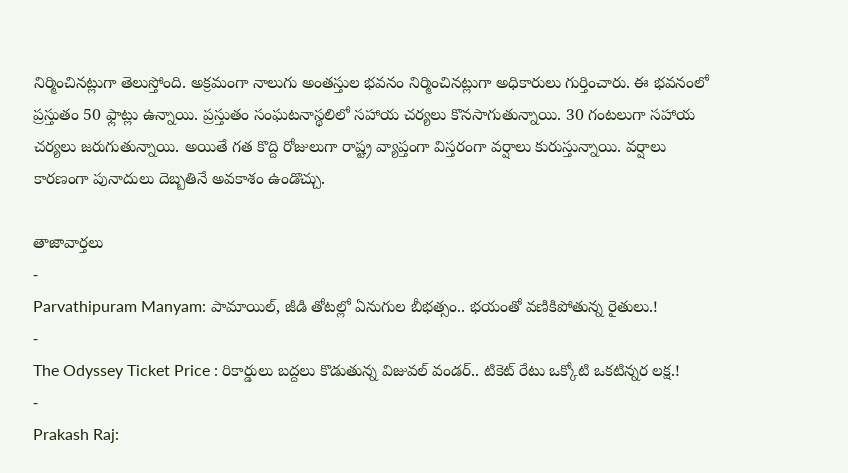నిర్మించినట్లుగా తెలుస్తోంది. అక్రమంగా నాలుగు అంతస్తుల భవనం నిర్మించినట్లుగా అధికారులు గుర్తించారు. ఈ భవనంలో ప్రస్తుతం 50 ఫ్లాట్లు ఉన్నాయి. ప్రస్తుతం సంఘటనాస్థలిలో సహాయ చర్యలు కొనసాగుతున్నాయి. 30 గంటలుగా సహాయ చర్యలు జరుగుతున్నాయి. అయితే గత కొద్ది రోజులుగా రాష్ట్ర వ్యాప్తంగా విస్తరంగా వర్షాలు కురుస్తున్నాయి. వర్షాలు కారణంగా పునాదులు దెబ్బతినే అవకాశం ఉండొచ్చు.

తాజావార్తలు
-
Parvathipuram Manyam: పామాయిల్, జీడి తోటల్లో ఏనుగుల బీభత్సం.. భయంతో వణికిపోతున్న రైతులు.!
-
The Odyssey Ticket Price : రికార్డులు బద్దలు కొడుతున్న విజువల్ వండర్.. టికెట్ రేటు ఒక్కోటి ఒకటిన్నర లక్ష.!
-
Prakash Raj: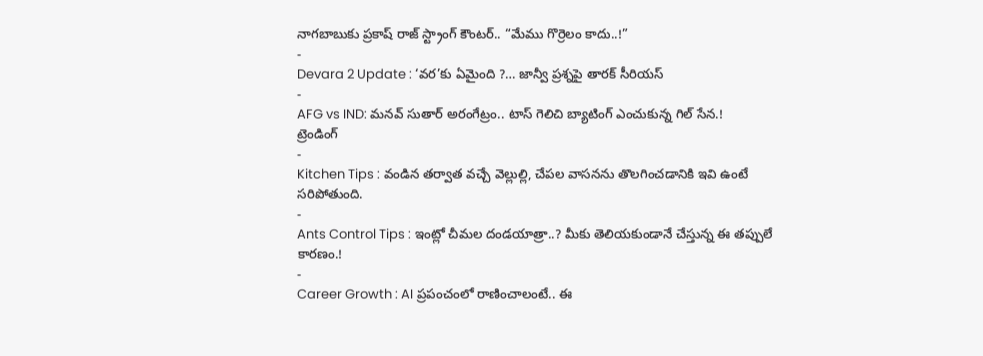నాగబాబుకు ప్రకాష్ రాజ్ స్ట్రాంగ్ కౌంటర్.. “మేము గొర్రెలం కాదు..!”
-
Devara 2 Update : ‘వర’కు ఏమైంది ?… జాన్వీ ప్రశ్నపై తారక్ సీరియస్
-
AFG vs IND: మనవ్ సుతార్ అరంగేట్రం.. టాస్ గెలిచి బ్యాటింగ్ ఎంచుకున్న గిల్ సేన.!
ట్రెండింగ్
-
Kitchen Tips : వండిన తర్వాత వచ్చే వెల్లుల్లి, చేపల వాసనను తొలగించడానికి ఇవి ఉంటే సరిపోతుంది.
-
Ants Control Tips : ఇంట్లో చీమల దండయాత్రా..? మీకు తెలియకుండానే చేస్తున్న ఈ తప్పులే కారణం.!
-
Career Growth : AI ప్రపంచంలో రాణించాలంటే.. ఈ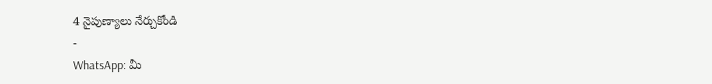4 నైపుణ్యాలు నేర్చుకోండి
-
WhatsApp: మీ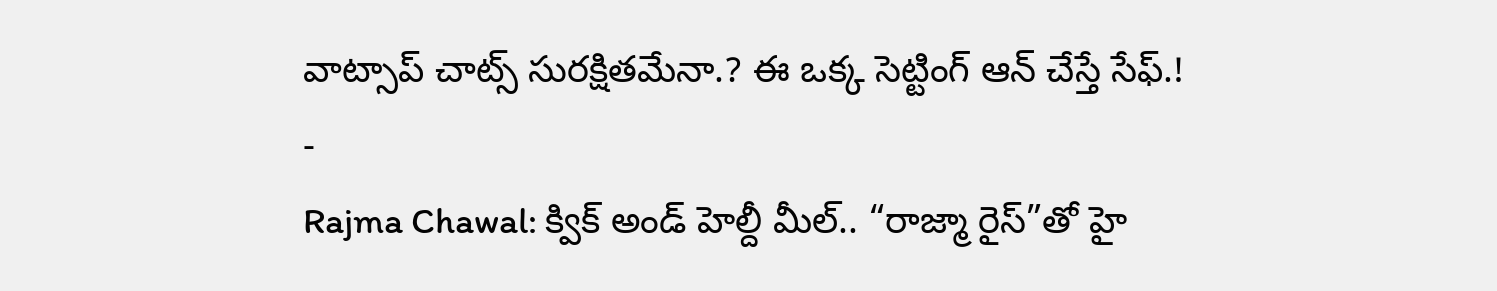వాట్సాప్ చాట్స్ సురక్షితమేనా.? ఈ ఒక్క సెట్టింగ్ ఆన్ చేస్తే సేఫ్.!
-
Rajma Chawal: క్విక్ అండ్ హెల్దీ మీల్.. “రాజ్మా రైస్”తో హై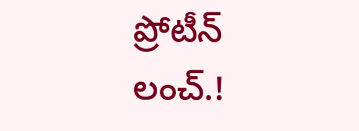ప్రోటీన్ లంచ్.!